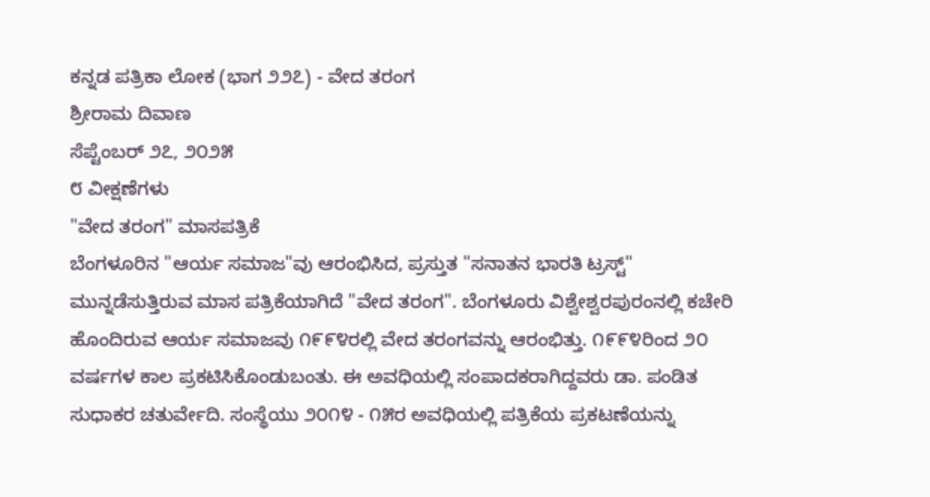ಕನ್ನಡ ಪತ್ರಿಕಾ ಲೋಕ (ಭಾಗ ೨೨೭) - ವೇದ ತರಂಗ
ಶ್ರೀರಾಮ ದಿವಾಣ
ಸೆಪ್ಟೆಂಬರ್ ೨೭, ೨೦೨೫
೮ ವೀಕ್ಷಣೆಗಳು
"ವೇದ ತರಂಗ" ಮಾಸಪತ್ರಿಕೆ
ಬೆಂಗಳೂರಿನ "ಆರ್ಯ ಸಮಾಜ"ವು ಆರಂಭಿಸಿದ, ಪ್ರಸ್ತುತ "ಸನಾತನ ಭಾರತಿ ಟ್ರಸ್ಟ್" ಮುನ್ನಡೆಸುತ್ತಿರುವ ಮಾಸ ಪತ್ರಿಕೆಯಾಗಿದೆ "ವೇದ ತರಂಗ". ಬೆಂಗಳೂರು ವಿಶ್ವೇಶ್ವರಪುರಂನಲ್ಲಿ ಕಚೇರಿ ಹೊಂದಿರುವ ಆರ್ಯ ಸಮಾಜವು ೧೯೯೪ರಲ್ಲಿ ವೇದ ತರಂಗವನ್ನು ಆರಂಭಿತ್ತು. ೧೯೯೪ರಿಂದ ೨೦ ವರ್ಷಗಳ ಕಾಲ ಪ್ರಕಟಿಸಿಕೊಂಡುಬಂತು. ಈ ಅವಧಿಯಲ್ಲಿ ಸಂಪಾದಕರಾಗಿದ್ದವರು ಡಾ. ಪಂಡಿತ ಸುಧಾಕರ ಚತುರ್ವೇದಿ. ಸಂಸ್ಥೆಯು ೨೦೧೪ - ೧೫ರ ಅವಧಿಯಲ್ಲಿ ಪತ್ರಿಕೆಯ ಪ್ರಕಟಣೆಯನ್ನು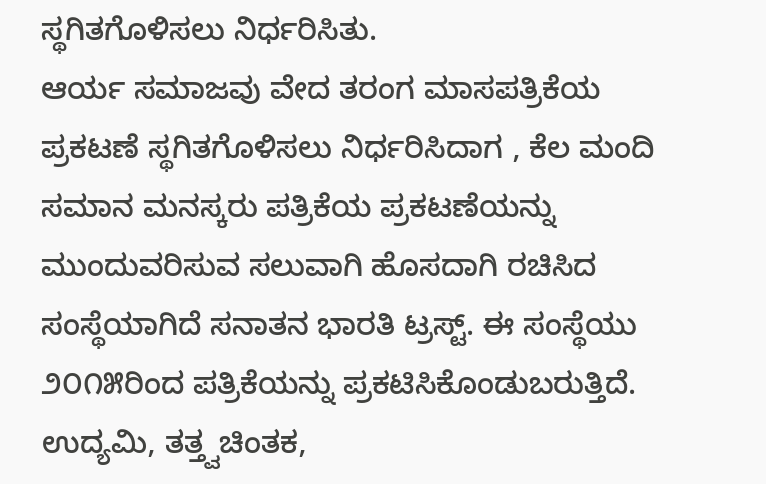ಸ್ಥಗಿತಗೊಳಿಸಲು ನಿರ್ಧರಿಸಿತು.
ಆರ್ಯ ಸಮಾಜವು ವೇದ ತರಂಗ ಮಾಸಪತ್ರಿಕೆಯ ಪ್ರಕಟಣೆ ಸ್ಥಗಿತಗೊಳಿಸಲು ನಿರ್ಧರಿಸಿದಾಗ , ಕೆಲ ಮಂದಿ ಸಮಾನ ಮನಸ್ಕರು ಪತ್ರಿಕೆಯ ಪ್ರಕಟಣೆಯನ್ನು ಮುಂದುವರಿಸುವ ಸಲುವಾಗಿ ಹೊಸದಾಗಿ ರಚಿಸಿದ ಸಂಸ್ಥೆಯಾಗಿದೆ ಸನಾತನ ಭಾರತಿ ಟ್ರಸ್ಟ್. ಈ ಸಂಸ್ಥೆಯು ೨೦೧೫ರಿಂದ ಪತ್ರಿಕೆಯನ್ನು ಪ್ರಕಟಿಸಿಕೊಂಡುಬರುತ್ತಿದೆ.
ಉದ್ಯಮಿ, ತತ್ತ್ವಚಿಂತಕ,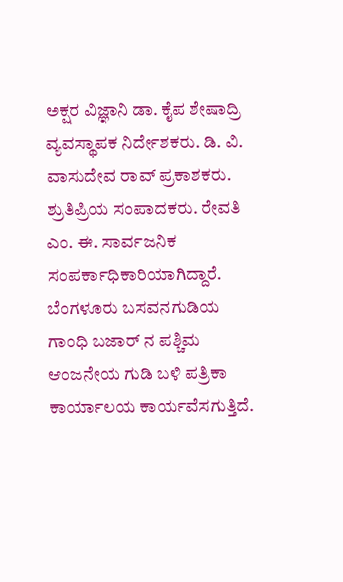ಅಕ್ಷರ ವಿಜ್ಞಾನಿ ಡಾ. ಕೈಪ ಶೇಷಾದ್ರಿ ವ್ಯವಸ್ಥಾಪಕ ನಿರ್ದೇಶಕರು. ಡಿ. ವಿ. ವಾಸುದೇವ ರಾವ್ ಪ್ರಕಾಶಕರು. ಶ್ರುತಿಪ್ರಿಯ ಸಂಪಾದಕರು. ರೇವತಿ ಎಂ. ಈ. ಸಾರ್ವಜನಿಕ ಸಂಪರ್ಕಾಧಿಕಾರಿಯಾಗಿದ್ದಾರೆ. ಬೆಂಗಳೂರು ಬಸವನಗುಡಿಯ ಗಾಂಧಿ ಬಜಾರ್ ನ ಪಶ್ಚಿಮ ಆಂಜನೇಯ ಗುಡಿ ಬಳಿ ಪತ್ರಿಕಾ ಕಾರ್ಯಾಲಯ ಕಾರ್ಯವೆಸಗುತ್ತಿದೆ.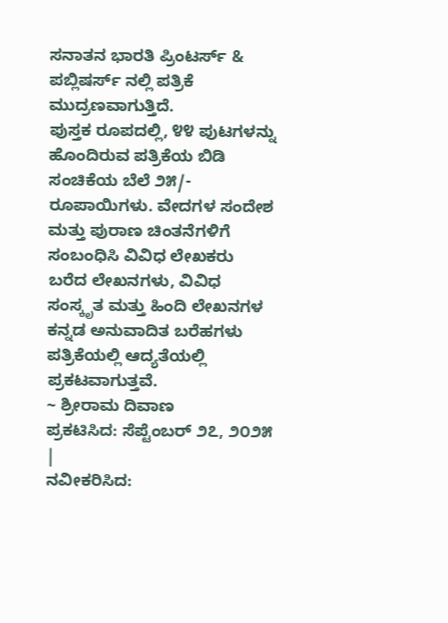ಸನಾತನ ಭಾರತಿ ಪ್ರಿಂಟರ್ಸ್ & ಪಬ್ಲಿಷರ್ಸ್ ನಲ್ಲಿ ಪತ್ರಿಕೆ ಮುದ್ರಣವಾಗುತ್ತಿದೆ.
ಪುಸ್ತಕ ರೂಪದಲ್ಲಿ, ೪೪ ಪುಟಗಳನ್ನು ಹೊಂದಿರುವ ಪತ್ರಿಕೆಯ ಬಿಡಿ ಸಂಚಿಕೆಯ ಬೆಲೆ ೨೫/- ರೂಪಾಯಿಗಳು. ವೇದಗಳ ಸಂದೇಶ ಮತ್ತು ಪುರಾಣ ಚಿಂತನೆಗಳಿಗೆ ಸಂಬಂಧಿಸಿ ವಿವಿಧ ಲೇಖಕರು ಬರೆದ ಲೇಖನಗಳು, ವಿವಿಧ ಸಂಸ್ಕೃತ ಮತ್ತು ಹಿಂದಿ ಲೇಖನಗಳ ಕನ್ನಡ ಅನುವಾದಿತ ಬರೆಹಗಳು ಪತ್ರಿಕೆಯಲ್ಲಿ ಆದ್ಯತೆಯಲ್ಲಿ ಪ್ರಕಟವಾಗುತ್ತವೆ.
~ ಶ್ರೀರಾಮ ದಿವಾಣ
ಪ್ರಕಟಿಸಿದ: ಸೆಪ್ಟೆಂಬರ್ ೨೭, ೨೦೨೫
|
ನವೀಕರಿಸಿದ: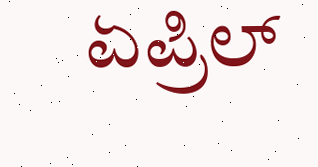ಏಪ್ರಿಲ್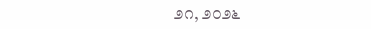೨೧, ೨೦೨೬